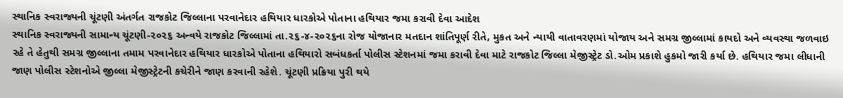સ્થાનિક સ્વરાજ્યની ચૂંટણી અંતર્ગત રાજકોટ જિલ્લાના પરવાનેદાર હથિયાર ધારકોએ પોતાના હથિયાર જમા કરાવી દેવા આદેશ
સ્થાનિક સ્વરાજ્યની સામાન્ય ચૂંટણી-૨૦૨૬ અન્વયે રાજકોટ જિલ્લામાં તા.૨૬-૪-૨૦૨૬ના રોજ યોજાનાર મતદાન શાંતિપૂર્ણ રીતે, મુકત અને ન્યાયી વાતાવરણમાં યોજાય અને સમગ્ર જીલ્લામાં કાયદો અને વ્યવસ્થા જળવાઇ રહે તે હેતુથી સમગ્ર જીલ્લાના તમામ પરવાનેદાર હથિયાર ધારકોએ પોતાના હથિયારો સબંધકર્તા પોલીસ સ્ટેશનમાં જમા કરાવી દેવા માટે રાજકોટ જિલ્લા મેજીસ્ટ્રેટ ડો.ઓમ પ્રકાશે હુકમો જારી કર્યા છે. હથિયાર જમા લીધાની જાણ પોલીસ સ્ટેશનોએ જીલ્લા મેજીસ્ટ્રેટની કચેરીને જાણ કરવાની રહેશે. ચૂંટણી પ્રક્રિયા પુરી થયે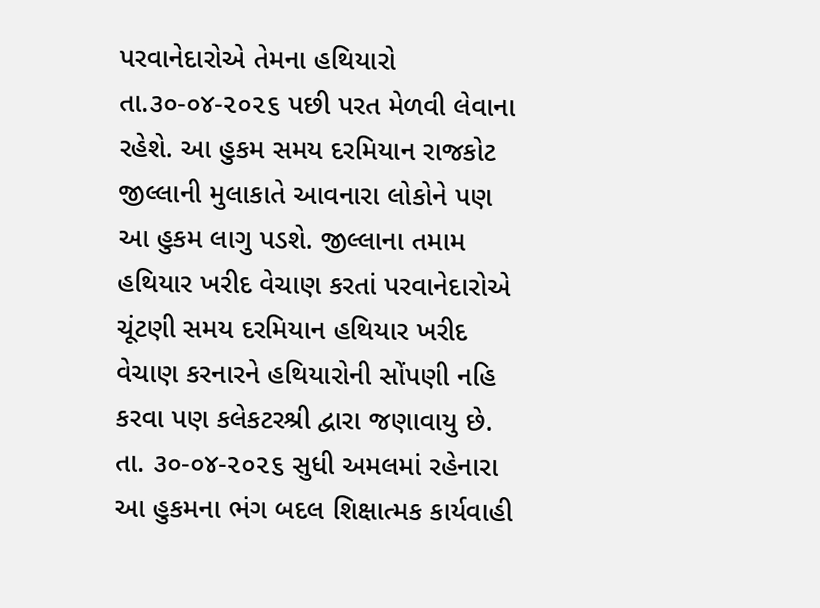પરવાનેદારોએ તેમના હથિયારો તા.૩૦-૦૪-૨૦૨૬ પછી પરત મેળવી લેવાના રહેશે. આ હુકમ સમય દરમિયાન રાજકોટ જીલ્લાની મુલાકાતે આવનારા લોકોને પણ આ હુકમ લાગુ પડશે. જીલ્લાના તમામ હથિયાર ખરીદ વેચાણ કરતાં પરવાનેદારોએ ચૂંટણી સમય દરમિયાન હથિયાર ખરીદ વેચાણ કરનારને હથિયારોની સોંપણી નહિ કરવા પણ કલેકટરશ્રી દ્વારા જણાવાયુ છે. તા. ૩૦-૦૪-૨૦૨૬ સુધી અમલમાં રહેનારા આ હુકમના ભંગ બદલ શિક્ષાત્મક કાર્યવાહી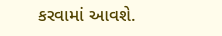કરવામાં આવશે.